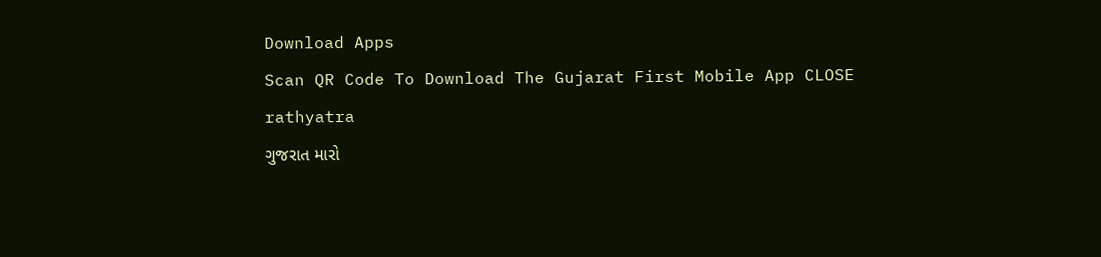Download Apps
Scan QR Code To Download The Gujarat First Mobile App CLOSE
rathyatra
ગુજરાત મારો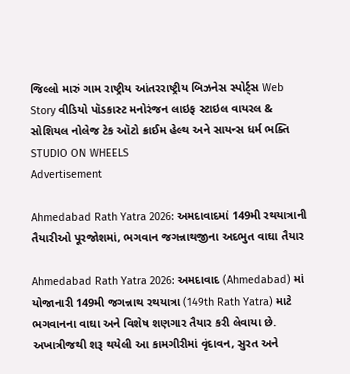જિલ્લો મારું ગામ રાષ્ટ્રીય આંતરરાષ્ટ્રીય બિઝનેસ સ્પોર્ટ્સ Web Story વીડિયો પૉડકાસ્ટ મનોરંજન લાઇફ સ્ટાઇલ વાયરલ & સોશિયલ નોલેજ ટેક ઑટો ક્રાઈમ હેલ્થ અને સાયન્સ ધર્મ ભક્તિ STUDIO ON WHEELS
Advertisement

Ahmedabad Rath Yatra 2026: અમદાવાદમાં 149મી રથયાત્રાની તૈયારીઓ પૂરજોશમાં, ભગવાન જગન્નાથજીના અદભુત વાઘા તૈયાર

Ahmedabad Rath Yatra 2026: અમદાવાદ (Ahmedabad) માં યોજાનારી 149મી જગન્નાથ રથયાત્રા (149th Rath Yatra) માટે ભગવાનના વાઘા અને વિશેષ શણગાર તૈયાર કરી લેવાયા છે. અખાત્રીજથી શરૂ થયેલી આ કામગીરીમાં વૃંદાવન, સુરત અને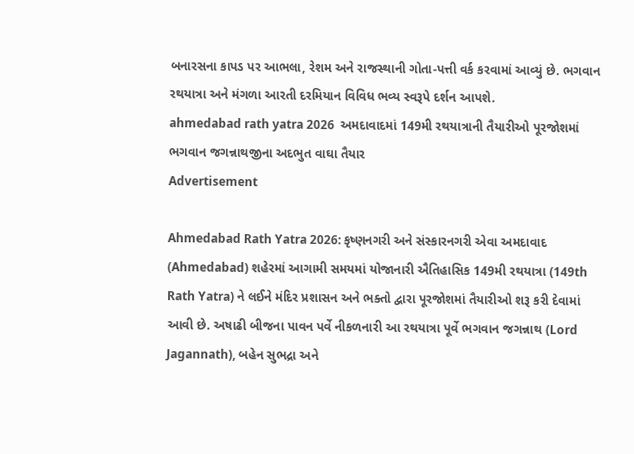બનારસના કાપડ પર આભલા, રેશમ અને રાજસ્થાની ગોતા-પત્તી વર્ક કરવામાં આવ્યું છે. ભગવાન રથયાત્રા અને મંગળા આરતી દરમિયાન વિવિધ ભવ્ય સ્વરૂપે દર્શન આપશે.
ahmedabad rath yatra 2026  અમદાવાદમાં 149મી રથયાત્રાની તૈયારીઓ પૂરજોશમાં  ભગવાન જગન્નાથજીના અદભુત વાઘા તૈયાર
Advertisement

Ahmedabad Rath Yatra 2026: કૃષ્ણનગરી અને સંસ્કારનગરી એવા અમદાવાદ (Ahmedabad) શહેરમાં આગામી સમયમાં યોજાનારી ઐતિહાસિક 149મી રથયાત્રા (149th Rath Yatra) ને લઈને મંદિર પ્રશાસન અને ભક્તો દ્વારા પૂરજોશમાં તૈયારીઓ શરૂ કરી દેવામાં આવી છે. અષાઢી બીજના પાવન પર્વે નીકળનારી આ રથયાત્રા પૂર્વે ભગવાન જગન્નાથ (Lord Jagannath), બહેન સુભદ્રા અને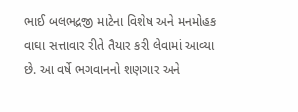ભાઈ બલભદ્રજી માટેના વિશેષ અને મનમોહક વાઘા સત્તાવાર રીતે તૈયાર કરી લેવામાં આવ્યા છે. આ વર્ષે ભગવાનનો શણગાર અને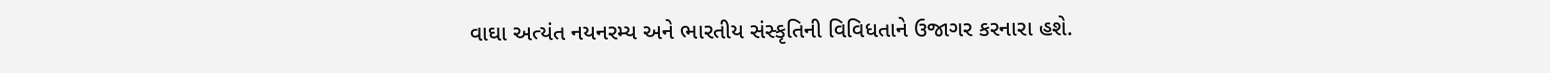વાઘા અત્યંત નયનરમ્ય અને ભારતીય સંસ્કૃતિની વિવિધતાને ઉજાગર કરનારા હશે.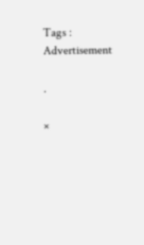Tags :
Advertisement

.

×